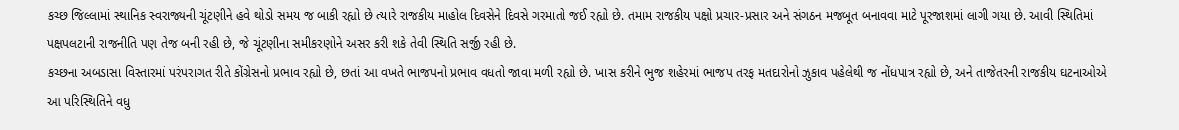કચ્છ જિલ્લામાં સ્થાનિક સ્વરાજ્યની ચૂંટણીને હવે થોડો સમય જ બાકી રહ્યો છે ત્યારે રાજકીય માહોલ દિવસેને દિવસે ગરમાતો જઈ રહ્યો છે. તમામ રાજકીય પક્ષો પ્રચાર-પ્રસાર અને સંગઠન મજબૂત બનાવવા માટે પૂરજાશમાં લાગી ગયા છે. આવી સ્થિતિમાં પક્ષપલટાની રાજનીતિ પણ તેજ બની રહી છે, જે ચૂંટણીના સમીકરણોને અસર કરી શકે તેવી સ્થિતિ સર્જી રહી છે.
કચ્છના અબડાસા વિસ્તારમાં પરંપરાગત રીતે કોંગ્રેસનો પ્રભાવ રહ્યો છે, છતાં આ વખતે ભાજપનો પ્રભાવ વધતો જાવા મળી રહ્યો છે. ખાસ કરીને ભુજ શહેરમાં ભાજપ તરફ મતદારોનો ઝુકાવ પહેલેથી જ નોંધપાત્ર રહ્યો છે, અને તાજેતરની રાજકીય ઘટનાઓએ આ પરિસ્થિતિને વધુ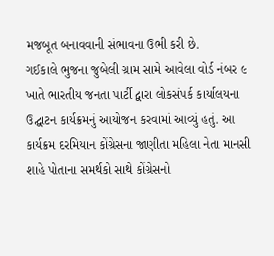મજબૂત બનાવવાની સંભાવના ઉભી કરી છે.
ગઈકાલે ભુજના જુબેલી ગ્રામ સામે આવેલા વોર્ડ નંબર ૯ ખાતે ભારતીય જનતા પાર્ટી દ્વારા લોકસંપર્ક કાર્યાલયના ઉદ્ઘાટન કાર્યક્રમનું આયોજન કરવામાં આવ્યું હતું. આ કાર્યક્રમ દરમિયાન કોંગ્રેસના જાણીતા મહિલા નેતા માનસી શાહે પોતાના સમર્થકો સાથે કોંગ્રેસનો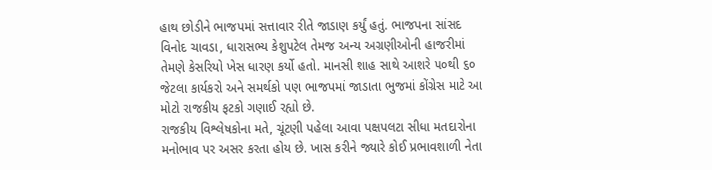હાથ છોડીને ભાજપમાં સત્તાવાર રીતે જાડાણ કર્યું હતું. ભાજપના સાંસદ વિનોદ ચાવડા, ધારાસભ્ય કેશુપટેલ તેમજ અન્ય અગ્રણીઓની હાજરીમાં તેમણે કેસરિયો ખેસ ધારણ કર્યો હતો. માનસી શાહ સાથે આશરે ૫૦થી ૬૦ જેટલા કાર્યકરો અને સમર્થકો પણ ભાજપમાં જાડાતા ભુજમાં કોંગ્રેસ માટે આ મોટો રાજકીય ફટકો ગણાઈ રહ્યો છે.
રાજકીય વિશ્લેષકોના મતે, ચૂંટણી પહેલા આવા પક્ષપલટા સીધા મતદારોના મનોભાવ પર અસર કરતા હોય છે. ખાસ કરીને જ્યારે કોઈ પ્રભાવશાળી નેતા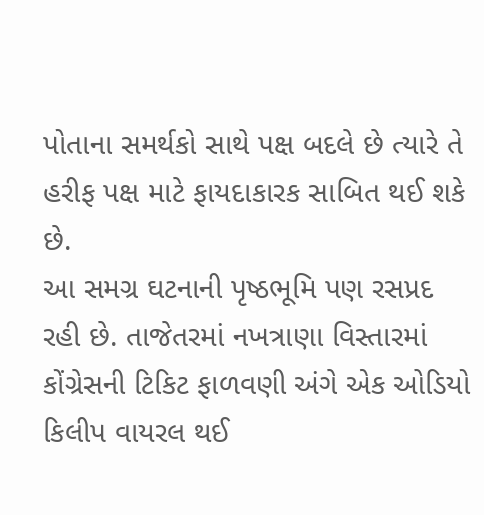પોતાના સમર્થકો સાથે પક્ષ બદલે છે ત્યારે તે હરીફ પક્ષ માટે ફાયદાકારક સાબિત થઈ શકે છે.
આ સમગ્ર ઘટનાની પૃષ્ઠભૂમિ પણ રસપ્રદ રહી છે. તાજેતરમાં નખત્રાણા વિસ્તારમાં કોંગ્રેસની ટિકિટ ફાળવણી અંગે એક ઓડિયો કિલીપ વાયરલ થઈ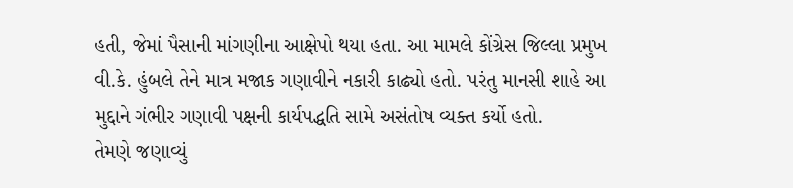હતી, જેમાં પૈસાની માંગણીના આક્ષેપો થયા હતા. આ મામલે કોંગ્રેસ જિલ્લા પ્રમુખ વી.કે. હુંબલે તેને માત્ર મજાક ગણાવીને નકારી કાઢ્યો હતો. પરંતુ માનસી શાહે આ મુદ્દાને ગંભીર ગણાવી પક્ષની કાર્યપદ્ધતિ સામે અસંતોષ વ્યક્ત કર્યો હતો.
તેમણે જણાવ્યું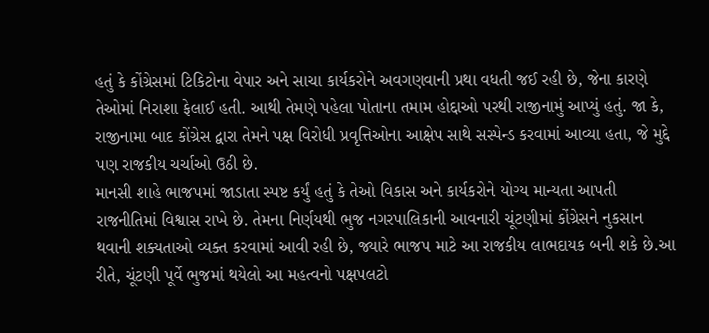હતું કે કોંગ્રેસમાં ટિકિટોના વેપાર અને સાચા કાર્યકરોને અવગણવાની પ્રથા વધતી જઈ રહી છે, જેના કારણે તેઓમાં નિરાશા ફેલાઈ હતી. આથી તેમણે પહેલા પોતાના તમામ હોદ્દાઓ પરથી રાજીનામું આપ્યું હતું. જા કે, રાજીનામા બાદ કોંગ્રેસ દ્વારા તેમને પક્ષ વિરોધી પ્રવૃત્તિઓના આક્ષેપ સાથે સસ્પેન્ડ કરવામાં આવ્યા હતા, જે મુદ્દે પણ રાજકીય ચર્ચાઓ ઉઠી છે.
માનસી શાહે ભાજપમાં જાડાતા સ્પષ્ટ કર્યું હતું કે તેઓ વિકાસ અને કાર્યકરોને યોગ્ય માન્યતા આપતી રાજનીતિમાં વિશ્વાસ રાખે છે. તેમના નિર્ણયથી ભુજ નગરપાલિકાની આવનારી ચૂંટણીમાં કોંગ્રેસને નુકસાન થવાની શક્યતાઓ વ્યક્ત કરવામાં આવી રહી છે, જ્યારે ભાજપ માટે આ રાજકીય લાભદાયક બની શકે છે.આ રીતે, ચૂંટણી પૂર્વે ભુજમાં થયેલો આ મહત્વનો પક્ષપલટો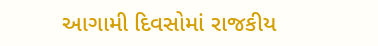આગામી દિવસોમાં રાજકીય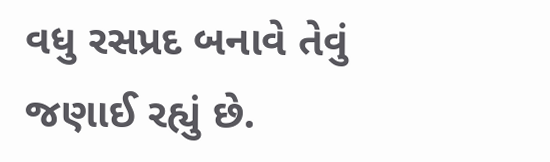વધુ રસપ્રદ બનાવે તેવું જણાઈ રહ્યું છે.